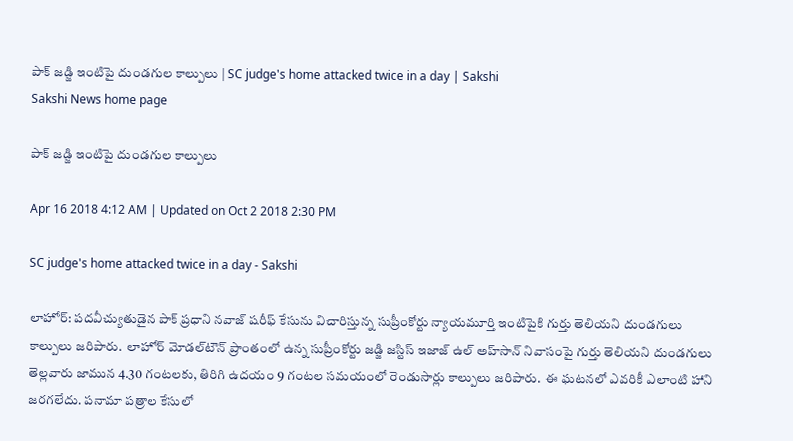పాక్‌ జడ్జి ఇంటిపై దుండగుల కాల్పులు | SC judge's home attacked twice in a day | Sakshi
Sakshi News home page

పాక్‌ జడ్జి ఇంటిపై దుండగుల కాల్పులు

Apr 16 2018 4:12 AM | Updated on Oct 2 2018 2:30 PM

SC judge's home attacked twice in a day - Sakshi

లాహోర్‌: పదవీచ్యుతుడైన పాక్‌ ప్రధాని నవాజ్‌ షరీఫ్‌ కేసును విచారిస్తున్న సుప్రీంకోర్టు న్యాయమూర్తి ఇంటిపైకి గుర్తు తెలియని దుండగులు కాల్పులు జరిపారు.  లాహోర్‌ మోడల్‌టౌన్‌ ప్రాంతంలో ఉన్న సుప్రీంకోర్టు జడ్జి జస్టిస్‌ ఇజాజ్‌ ఉల్‌ అహ్‌సాన్‌ నివాసంపై గుర్తు తెలియని దుండగులు తెల్లవారు జామున 4.30 గంటలకు, తిరిగి ఉదయం 9 గంటల సమయంలో రెండుసార్లు కాల్పులు జరిపారు.  ఈ ఘటనలో ఎవరికీ ఎలాంటి హాని జరగలేదు. పనామా పత్రాల కేసులో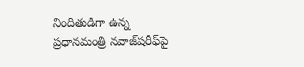నిందితుడిగా ఉన్న ప్రధానమంత్రి నవాజ్‌షరీఫ్‌పై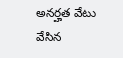అనర్హత వేటు వేసిన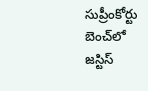సుప్రీంకోర్టు బెంచ్‌లో జస్టిస్‌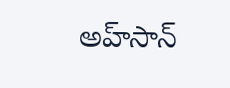అహ్‌సాన్‌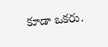కూడా ఒకరు.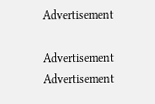Advertisement

Advertisement
Advertisement